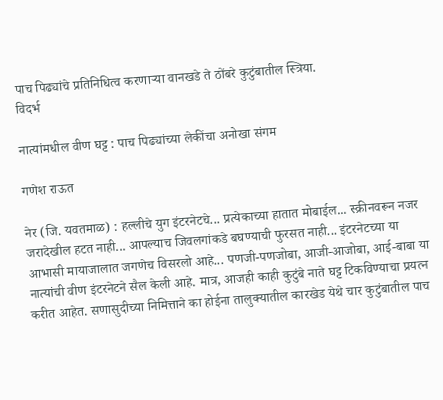पाच पिढ्यांचे प्रतिनिधित्व करणाऱ्या वानखडे ते ठोंबरे कुटुंबातील स्त्रिया.
विदर्भ

नात्यांमधील वीण घट्ट : पाच पिढ्यांच्या लेकींचा अनोखा संगम

गणेश राऊत

नेर (जि. यवतमाळ) : हल्लीचे युग इंटरनेटचे... प्रत्येकाच्या हातात मोबाईल... स्क्रीनवरून नजर जरादेखील हटत नाही... आपल्याच जिवलगांकडे बघण्याची फुरसत नाही... इंटरनेटच्या या आभासी मायाजालात जगणेच विसरलो आहे... पणजी-पणजोबा, आजी-आजोबा, आई-बाबा या नात्यांची वीण इंटरनेटने सैल केली आहे. मात्र, आजही काही कुटुंबे नाते घट्ट टिकविण्याचा प्रयत्न करीत आहेत. सणासुदीच्या निमित्ताने का होईना तालुक्यातील कारखेड येथे चार कुटुंबातील पाच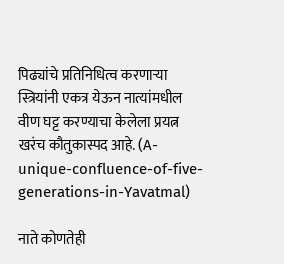पिढ्यांचे प्रतिनिधित्व करणाऱ्या स्त्रियांनी एकत्र येऊन नात्यांमधील वीण घट्ट करण्याचा केलेला प्रयत्न खरंच कौतुकास्पद आहे. (A-unique-confluence-of-five-generations-in-Yavatmal)

नाते कोणतेही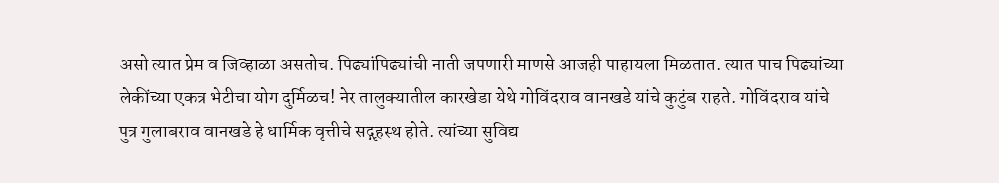असो त्यात प्रेम व जिव्हाळा असतोच. पिढ्यांपिढ्यांची नाती जपणारी माणसे आजही पाहायला मिळतात. त्यात पाच पिढ्यांच्या लेकींच्या एकत्र भेटीचा योग दुर्मिळच! नेर तालुक्यातील कारखेडा येथे गोविंदराव वानखडे यांचे कुटुंब राहते. गोविंदराव यांचे पुत्र गुलाबराव वानखडे हे धार्मिक वृत्तीचे सद्गृहस्थ होते. त्यांच्या सुविद्य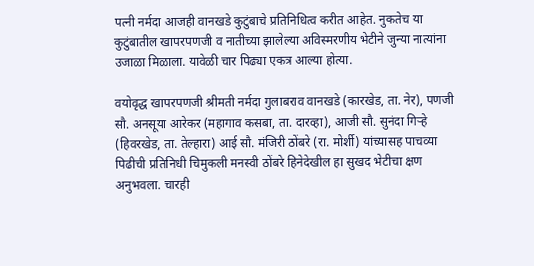पत्नी नर्मदा आजही वानखडे कुटुंबाचे प्रतिनिधित्व करीत आहेत. नुकतेच या कुटुंबातील खापरपणजी व नातीच्या झालेल्या अविस्मरणीय भेटीने जुन्या नात्यांना उजाळा मिळाला. यावेळी चार पिढ्या एकत्र आल्या होत्या.

वयोवृद्ध खापरपणजी श्रीमती नर्मदा गुलाबराव वानखडे (कारखेड, ता. नेर), पणजी सौ. अनसूया आरेकर (महागाव कसबा, ता. दारव्हा), आजी सौ. सुनंदा गिऱ्हे (हिवरखेड, ता. तेल्हारा) आई सौ. मंजिरी ठोंबरे (रा. मोर्शी) यांच्यासह पाचव्या पिढीची प्रतिनिधी चिमुकली मनस्वी ठोंबरे हिनेदेखील हा सुखद भेटीचा क्षण अनुभवला. चारही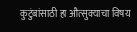कुटुंबांसाठी हा औत्सुक्याचा विषय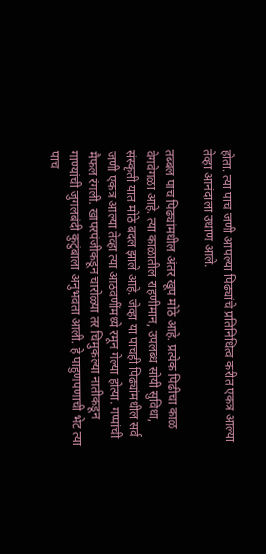होता. त्या पाच जणी आपल्या पिढ्यांचे प्रतिनिधित्व करीत एकत्र आल्या तेव्हा आनंदाला उधाण आले.

तब्बल पाच पिढ्यांमधील अंतर खूप मोठे आहे. प्रत्येक पिढीचा काळ वेगवेगळा आहे. त्या काळातील राहणीमान, उपलब्ध सोयी सुविधा, संस्कृती यात मोठे बदल झाले आहे. जेव्हा या पाचही पिढ्यांमधील सर्व जणी एकत्र आल्या तेव्हा त्या आठवणींमध्ये रमून गेल्या होत्या. गप्पांची मैफल रंगली. खापरपंजीकडून चारोळ्या तर चिमुकल्या नातीकडून गाण्यांची जुगलबंदी कुटुंबाला अनुभवता आली. हे पाहुणपणाची भेट त्या पाच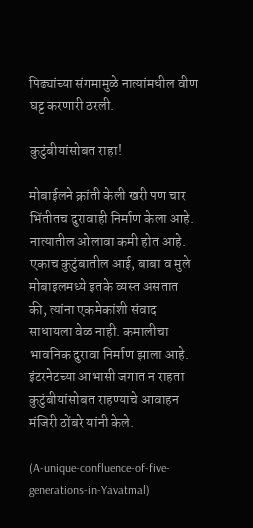पिढ्यांच्या संगमामुळे नात्यांमधील वीण घट्ट करणारी ठरली.

कुटुंबीयांसोबत राहा!

मोबाईलने क्रांती केली खरी पण चार भिंतीतच दुरावाही निर्माण केला आहे. नात्यातील ओलावा कमी होत आहे. एकाच कुटुंबातील आई, बाबा व मुले मोबाइलमध्ये इतके व्यस्त असतात की, त्यांना एकमेकांशी संवाद साधायला वेळ नाही. कमालीचा भावनिक दुरावा निर्माण झाला आहे. इंटरनेटच्या आभासी जगात न राहता कुटुंबीयांसोबत राहण्याचे आवाहन मंजिरी ठोंबरे यांनी केले.

(A-unique-confluence-of-five-generations-in-Yavatmal)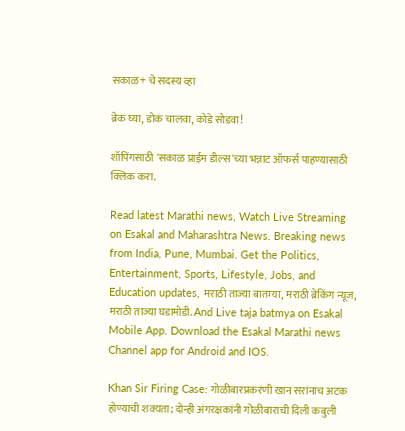सकाळ+ चे सदस्य व्हा

ब्रेक घ्या, डोकं चालवा, कोडे सोडवा!

शॉपिंगसाठी 'सकाळ प्राईम डील्स'च्या भन्नाट ऑफर्स पाहण्यासाठी क्लिक करा.

Read latest Marathi news, Watch Live Streaming on Esakal and Maharashtra News. Breaking news from India, Pune, Mumbai. Get the Politics, Entertainment, Sports, Lifestyle, Jobs, and Education updates, मराठी ताज्या बातम्या, मराठी ब्रेकिंग न्यूज, मराठी ताज्या घडामोडी. And Live taja batmya on Esakal Mobile App. Download the Esakal Marathi news Channel app for Android and IOS.

Khan Sir Firing Case: गोळीबारप्रकरणी खान सरांनाच अटक होण्याची शक्यता; दोन्ही अंगरक्षकांनी गोळीबाराची दिली कबुली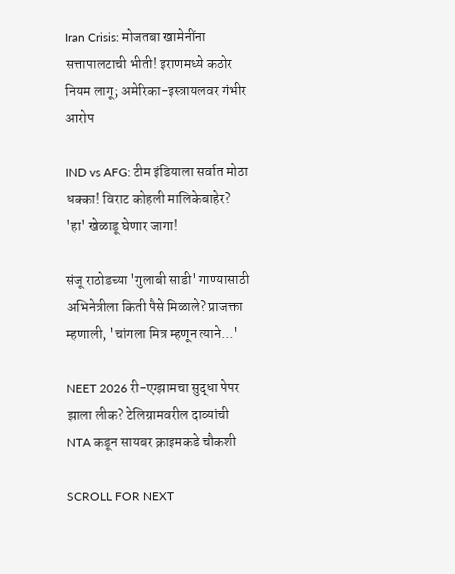Iran Crisis: मोजतबा खामेनींना सत्तापालटाची भीती! इराणमध्ये कठोर नियम लागू; अमेरिका-इस्त्रायलवर गंभीर आरोप

IND vs AFG: टीम इंडियाला सर्वात मोठा धक्का! विराट कोहली मालिकेबाहेर? 'हा' खेळाडू घेणार जागा!

संजू राठोडच्या 'गुलाबी साडी' गाण्यासाठी अभिनेत्रीला किती पैसे मिळाले? प्राजक्ता म्हणाली, 'चांगला मित्र म्हणून त्याने...'

NEET 2026 री-एग्झामचा सुद्धा पेपर झाला लीक? टेलिग्रामवरील दाव्यांची NTA कडून सायबर क्राइमकडे चौकशी

SCROLL FOR NEXT